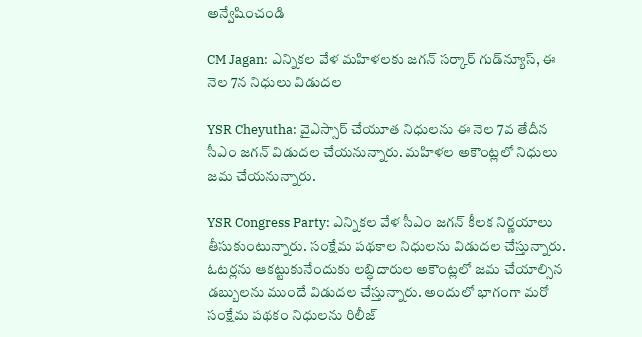అన్వేషించండి

CM Jagan: ఎన్నికల వేళ మహిళలకు జగన్ సర్కార్ గుడ్‌న్యూస్, ఈ నెల 7న నిధులు విడుదల

YSR Cheyutha: వైఎస్సార్ చేయూత నిధులను ఈ నెల 7వ తేదీన సీఎం జగన్ విడుదల చేయనున్నారు. మహిళల అకౌంట్లలో నిధులు జమ చేయనున్నారు.

YSR Congress Party: ఎన్నికల వేళ సీఎం జగన్ కీలక నిర్ణయాలు తీసుకుంటున్నారు. సంక్షేమ పథకాల నిధులను విడుదల చేస్తున్నారు. ఓటర్లను ఆకట్టుకునేందుకు లబ్ధిదారుల అకౌంట్లలో జమ చేయాల్సిన డబ్బులను ముందే విడుదల చేస్తున్నారు. అందులో భాగంగా మరో సంక్షేమ పథకం నిధులను రిలీజ్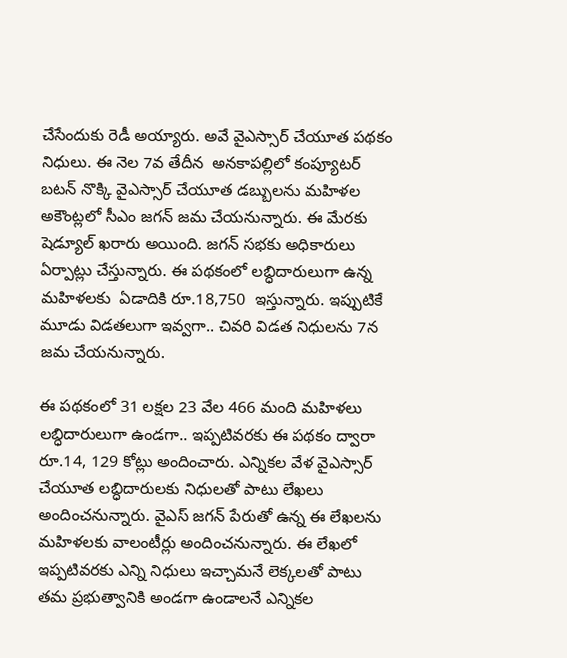చేసేందుకు రెడీ అయ్యారు. అవే వైఎస్సార్ చేయూత పథకం నిధులు. ఈ నెల 7వ తేదీన  అనకాపల్లిలో కంప్యూటర్ బటన్ నొక్కి వైఎస్సార్ చేయూత డబ్బులను మహిళల అకౌంట్లలో సీఎం జగన్ జమ చేయనున్నారు. ఈ మేరకు షెడ్యూల్ ఖరారు అయింది. జగన్ సభకు అధికారులు  ఏర్పాట్లు చేస్తున్నారు. ఈ పథకంలో లబ్ధిదారులుగా ఉన్న మహిళలకు  ఏడాదికి రూ.18,750  ఇస్తున్నారు. ఇప్పుటికే మూడు విడతలుగా ఇవ్వగా.. చివరి విడత నిధులను 7న జమ చేయనున్నారు.

ఈ పథకంలో 31 లక్షల 23 వేల 466 మంది మహిళలు లబ్ధిదారులుగా ఉండగా.. ఇప్పటివరకు ఈ పథకం ద్వారా రూ.14, 129 కోట్లు అందించారు. ఎన్నికల వేళ వైఎస్సార్ చేయూత లబ్ధిదారులకు నిధులతో పాటు లేఖలు అందించనున్నారు. వైఎస్ జగన్ పేరుతో ఉన్న ఈ లేఖలను మహిళలకు వాలంటీర్లు అందించనున్నారు. ఈ లేఖలో ఇప్పటివరకు ఎన్ని నిధులు ఇచ్చామనే లెక్కలతో పాటు తమ ప్రభుత్వానికి అండగా ఉండాలనే ఎన్నికల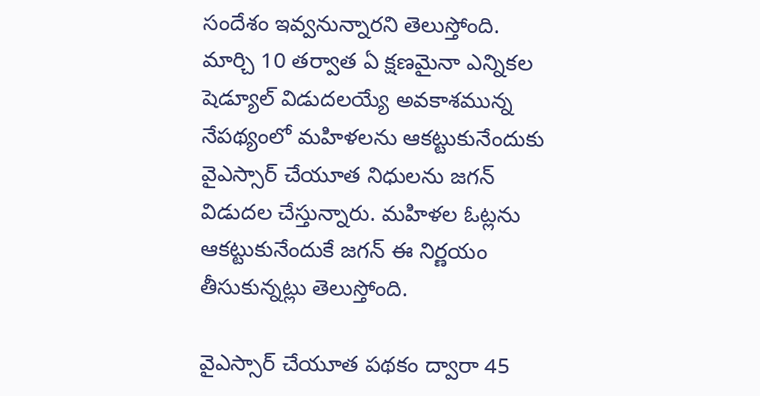సందేశం ఇవ్వనున్నారని తెలుస్తోంది. మార్చి 10 తర్వాత ఏ క్షణమైనా ఎన్నికల షెడ్యూల్ విడుదలయ్యే అవకాశమున్న నేపథ్యంలో మహిళలను ఆకట్టుకునేందుకు వైఎస్సార్ చేయూత నిధులను జగన్ విడుదల చేస్తున్నారు. మహిళల ఓట్లను ఆకట్టుకునేందుకే జగన్ ఈ నిర్ణయం తీసుకున్నట్లు తెలుస్తోంది.

వైఎస్సార్ చేయూత పథకం ద్వారా 45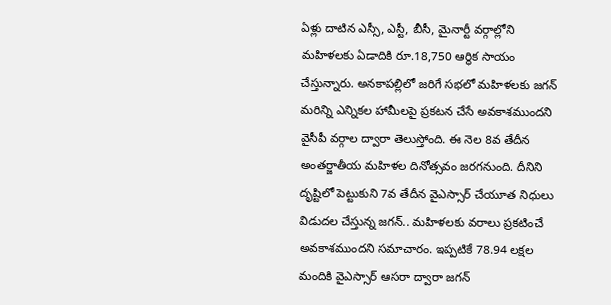ఏళ్లు దాటిన ఎస్సీ, ఎస్టీ, బీసీ, మైనార్టీ వర్గాల్లోని మహిళలకు ఏడాదికి రూ.18,750 ఆర్థిక సాయం చేస్తున్నారు. అనకాపల్లిలో జరిగే సభలో మహిళలకు జగన్ మరిన్ని ఎన్నికల హామీలపై ప్రకటన చేసే అవకాశముందని వైసీపీ వర్గాల ద్వారా తెలుస్తోంది. ఈ నెల 8వ తేదీన అంతర్జాతీయ మహిళల దినోత్సవం జరగనుంది. దీనిని దృష్టిలో పెట్టుకుని 7వ తేదీన వైఎస్సార్ చేయూత నిధులు విడుదల చేస్తున్న జగన్.. మహిళలకు వరాలు ప్రకటించే అవకాశముందని సమాచారం. ఇప్పటికే 78.94 లక్షల మందికి వైఎస్సార్ ఆసరా ద్వారా జగన్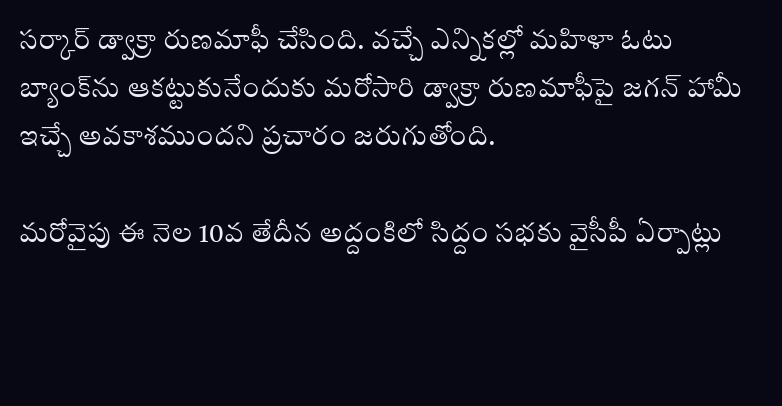సర్కార్ డ్వాక్రా రుణమాఫీ చేసింది. వచ్చే ఎన్నికల్లో మహిళా ఓటు బ్యాంక్‌ను ఆకట్టుకునేందుకు మరోసారి డ్వాక్రా రుణమాఫీపై జగన్ హామీ ఇచ్చే అవకాశముందని ప్రచారం జరుగుతోంది.

మరోవైపు ఈ నెల 10వ తేదీన అద్దంకిలో సిద్దం సభకు వైసీపీ ఏర్పాట్లు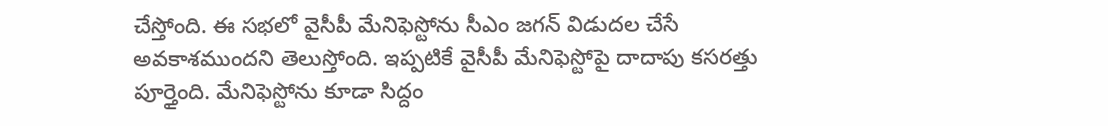చేస్తోంది. ఈ సభలో వైసీపీ మేనిఫెస్టోను సీఎం జగన్ విడుదల చేసే అవకాశముందని తెలుస్తోంది. ఇప్పటికే వైసీపీ మేనిఫెస్టోపై దాదాపు కసరత్తు పూర్తైంది. మేనిఫెస్టోను కూడా సిద్దం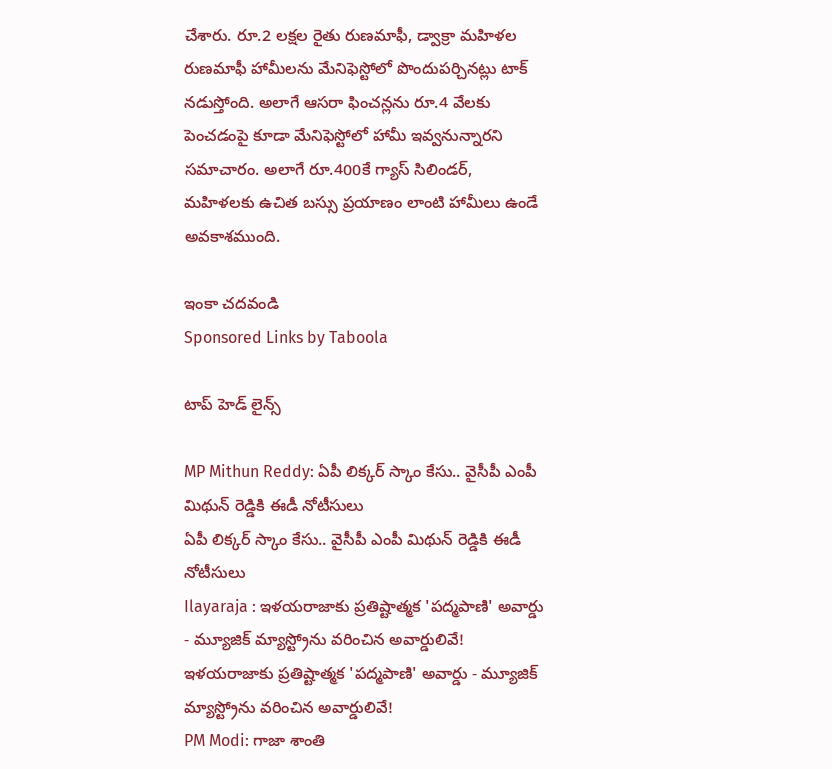చేశారు. రూ.2 లక్షల రైతు రుణమాఫీ, డ్వాక్రా మహిళల రుణమాఫీ హామీలను మేనిఫెస్టోలో పొందుపర్చినట్లు టాక్ నడుస్తోంది. అలాగే ఆసరా ఫించన్లను రూ.4 వేలకు పెంచడంపై కూడా మేనిఫెస్టోలో హామీ ఇవ్వనున్నారని సమాచారం. అలాగే రూ.400కే గ్యాస్ సిలిండర్, మహిళలకు ఉచిత బస్సు ప్రయాణం లాంటి హామీలు ఉండే అవకాశముంది.

ఇంకా చదవండి
Sponsored Links by Taboola

టాప్ హెడ్ లైన్స్

MP Mithun Reddy: ఏపీ లిక్కర్ స్కాం కేసు.. వైసీపీ ఎంపీ మిథున్ రెడ్డికి ఈడీ నోటీసులు
ఏపీ లిక్కర్ స్కాం కేసు.. వైసీపీ ఎంపీ మిథున్ రెడ్డికి ఈడీ నోటీసులు
Ilayaraja : ఇళయరాజాకు ప్రతిష్టాత్మక 'పద్మపాణి' అవార్డు - మ్యూజిక్ మ్యాస్ట్రోను వరించిన అవార్డులివే!
ఇళయరాజాకు ప్రతిష్టాత్మక 'పద్మపాణి' అవార్డు - మ్యూజిక్ మ్యాస్ట్రోను వరించిన అవార్డులివే!
PM Modi: గాజా శాంతి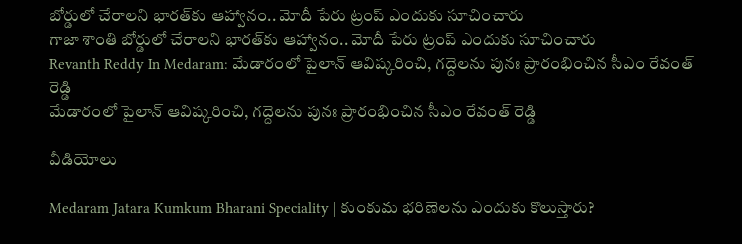బోర్డులో చేరాలని భారత్‌కు ఆహ్వానం.. మోదీ పేరు ట్రంప్ ఎందుకు సూచించారు
గాజా శాంతి బోర్డులో చేరాలని భారత్‌కు ఆహ్వానం.. మోదీ పేరు ట్రంప్ ఎందుకు సూచించారు
Revanth Reddy In Medaram: మేడారంలో పైలాన్ ఆవిష్కరించి, గద్దెలను పునః ప్రారంభించిన సీఎం రేవంత్ రెడ్డి
మేడారంలో పైలాన్ ఆవిష్కరించి, గద్దెలను పునః ప్రారంభించిన సీఎం రేవంత్ రెడ్డి

వీడియోలు

Medaram Jatara Kumkum Bharani Speciality | కుంకుమ భరిణెలను ఎందుకు కొలుస్తారు?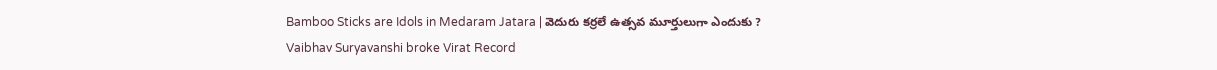Bamboo Sticks are Idols in Medaram Jatara | వెదురు కర్రలే ఉత్సవ మూర్తులుగా ఎందుకు ?
Vaibhav Suryavanshi broke Virat Record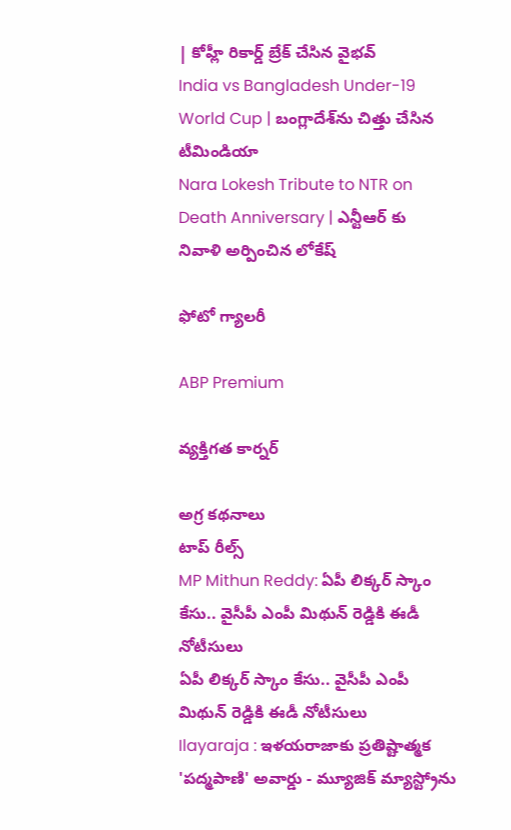| కోహ్లీ రికార్డ్ బ్రేక్ చేసిన వైభవ్
India vs Bangladesh Under-19 World Cup | బంగ్లాదేశ్‌ను చిత్తు చేసిన టీమిండియా
Nara Lokesh Tribute to NTR on Death Anniversary | ఎన్టీఆర్ కు నివాళి అర్పించిన లోకేష్

ఫోటో గ్యాలరీ

ABP Premium

వ్యక్తిగత కార్నర్

అగ్ర కథనాలు
టాప్ రీల్స్
MP Mithun Reddy: ఏపీ లిక్కర్ స్కాం కేసు.. వైసీపీ ఎంపీ మిథున్ రెడ్డికి ఈడీ నోటీసులు
ఏపీ లిక్కర్ స్కాం కేసు.. వైసీపీ ఎంపీ మిథున్ రెడ్డికి ఈడీ నోటీసులు
Ilayaraja : ఇళయరాజాకు ప్రతిష్టాత్మక 'పద్మపాణి' అవార్డు - మ్యూజిక్ మ్యాస్ట్రోను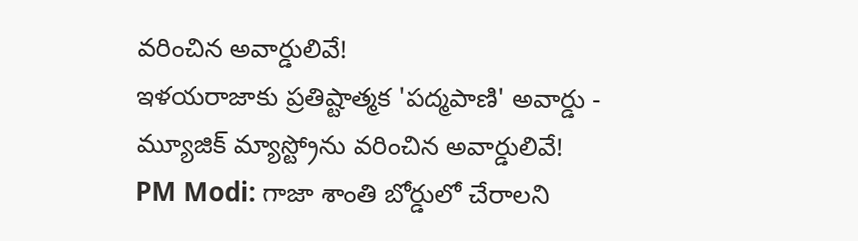వరించిన అవార్డులివే!
ఇళయరాజాకు ప్రతిష్టాత్మక 'పద్మపాణి' అవార్డు - మ్యూజిక్ మ్యాస్ట్రోను వరించిన అవార్డులివే!
PM Modi: గాజా శాంతి బోర్డులో చేరాలని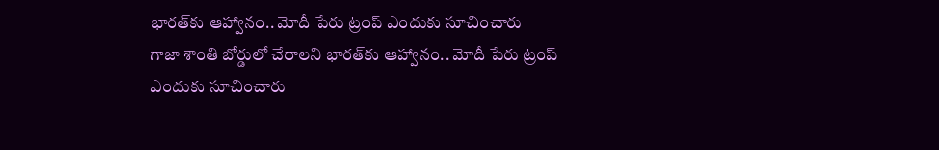భారత్‌కు ఆహ్వానం.. మోదీ పేరు ట్రంప్ ఎందుకు సూచించారు
గాజా శాంతి బోర్డులో చేరాలని భారత్‌కు ఆహ్వానం.. మోదీ పేరు ట్రంప్ ఎందుకు సూచించారు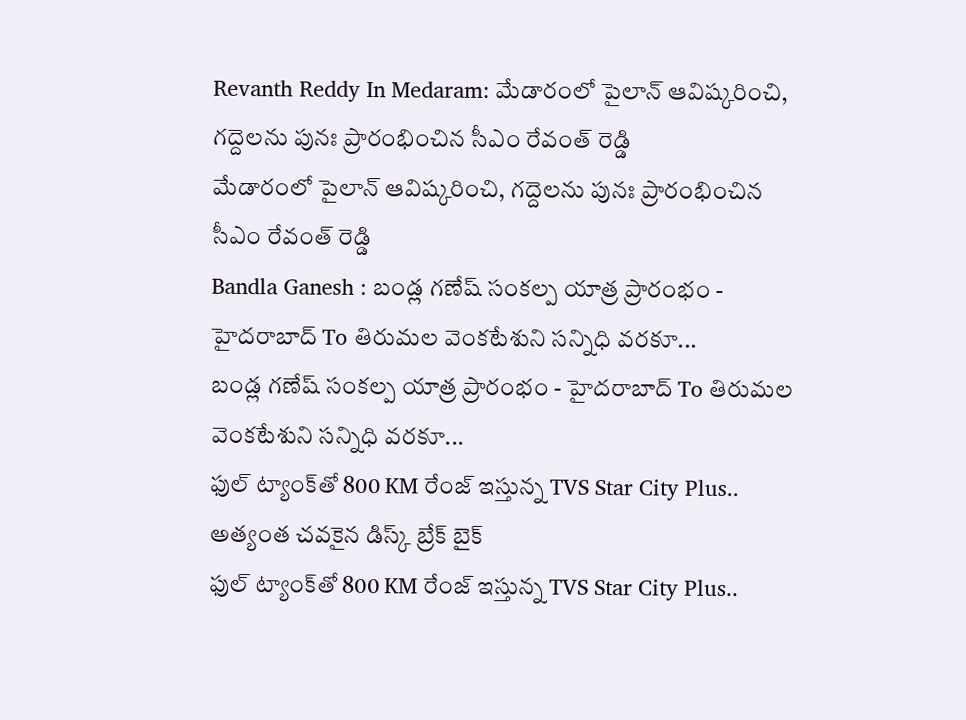Revanth Reddy In Medaram: మేడారంలో పైలాన్ ఆవిష్కరించి, గద్దెలను పునః ప్రారంభించిన సీఎం రేవంత్ రెడ్డి
మేడారంలో పైలాన్ ఆవిష్కరించి, గద్దెలను పునః ప్రారంభించిన సీఎం రేవంత్ రెడ్డి
Bandla Ganesh : బండ్ల గణేష్ సంకల్ప యాత్ర ప్రారంభం - హైదరాబాద్ To తిరుమల వెంకటేశుని సన్నిధి వరకూ...
బండ్ల గణేష్ సంకల్ప యాత్ర ప్రారంభం - హైదరాబాద్ To తిరుమల వెంకటేశుని సన్నిధి వరకూ...
ఫుల్ ట్యాంక్‌తో 800 KM రేంజ్ ఇస్తున్న TVS Star City Plus.. అత్యంత చవకైన డిస్క్ బ్రేక్ బైక్
ఫుల్ ట్యాంక్‌తో 800 KM రేంజ్ ఇస్తున్న TVS Star City Plus..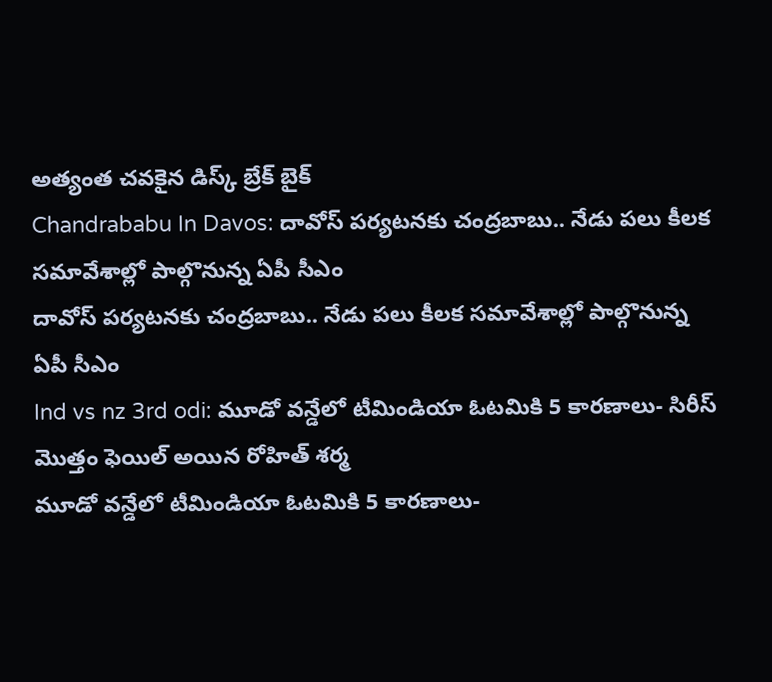అత్యంత చవకైన డిస్క్ బ్రేక్ బైక్
Chandrababu In Davos: దావోస్‌ పర్యటనకు చంద్రబాబు.. నేడు పలు కీలక సమావేశాల్లో పాల్గొనున్న ఏపీ సీఎం
దావోస్‌ పర్యటనకు చంద్రబాబు.. నేడు పలు కీలక సమావేశాల్లో పాల్గొనున్న ఏపీ సీఎం
Ind vs nz 3rd odi: మూడో వన్డేలో టీమిండియా ఓటమికి 5 కారణాలు- సిరీస్ మొత్తం ఫెయిల్ అయిన రోహిత్ శర్మ
మూడో వన్డేలో టీమిండియా ఓటమికి 5 కారణాలు-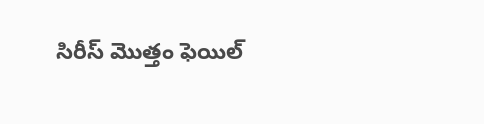సిరీస్ మొత్తం ఫెయిల్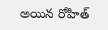అయిన రోహిత్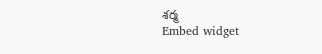శర్మ
Embed widget